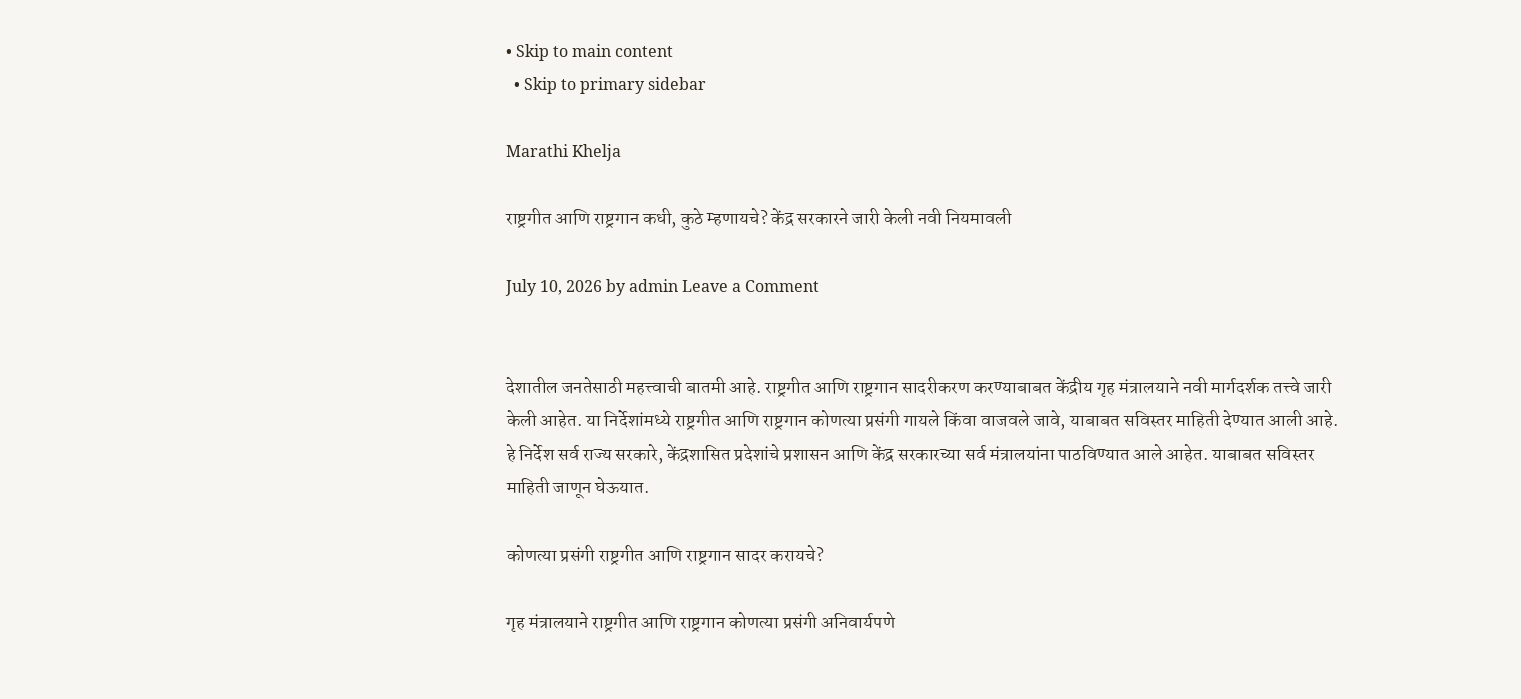• Skip to main content
  • Skip to primary sidebar

Marathi Khelja

राष्ट्रगीत आणि राष्ट्रगान कधी, कुठे म्हणायचे? केंद्र सरकारने जारी केली नवी नियमावली

July 10, 2026 by admin Leave a Comment


देशातील जनतेसाठी महत्त्वाची बातमी आहे. राष्ट्रगीत आणि राष्ट्रगान सादरीकरण करण्याबाबत केंद्रीय गृह मंत्रालयाने नवी मार्गदर्शक तत्त्वे जारी केली आहेत. या निर्देशांमध्ये राष्ट्रगीत आणि राष्ट्रगान कोणत्या प्रसंगी गायले किंवा वाजवले जावे, याबाबत सविस्तर माहिती देण्यात आली आहे. हे निर्देश सर्व राज्य सरकारे, केंद्रशासित प्रदेशांचे प्रशासन आणि केंद्र सरकारच्या सर्व मंत्रालयांना पाठविण्यात आले आहेत. याबाबत सविस्तर माहिती जाणून घेऊयात.

कोणत्या प्रसंगी राष्ट्रगीत आणि राष्ट्रगान सादर करायचे?

गृह मंत्रालयाने राष्ट्रगीत आणि राष्ट्रगान कोणत्या प्रसंगी अनिवार्यपणे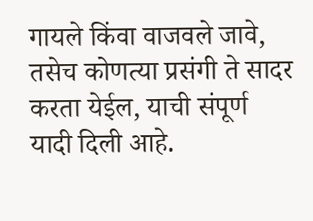गायले किंवा वाजवले जावे, तसेच कोणत्या प्रसंगी ते सादर करता येईल, याची संपूर्ण यादी दिली आहे.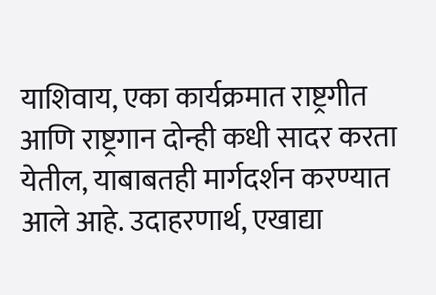याशिवाय, एका कार्यक्रमात राष्ट्रगीत आणि राष्ट्रगान दोन्ही कधी सादर करता येतील, याबाबतही मार्गदर्शन करण्यात आले आहे. उदाहरणार्थ, एखाद्या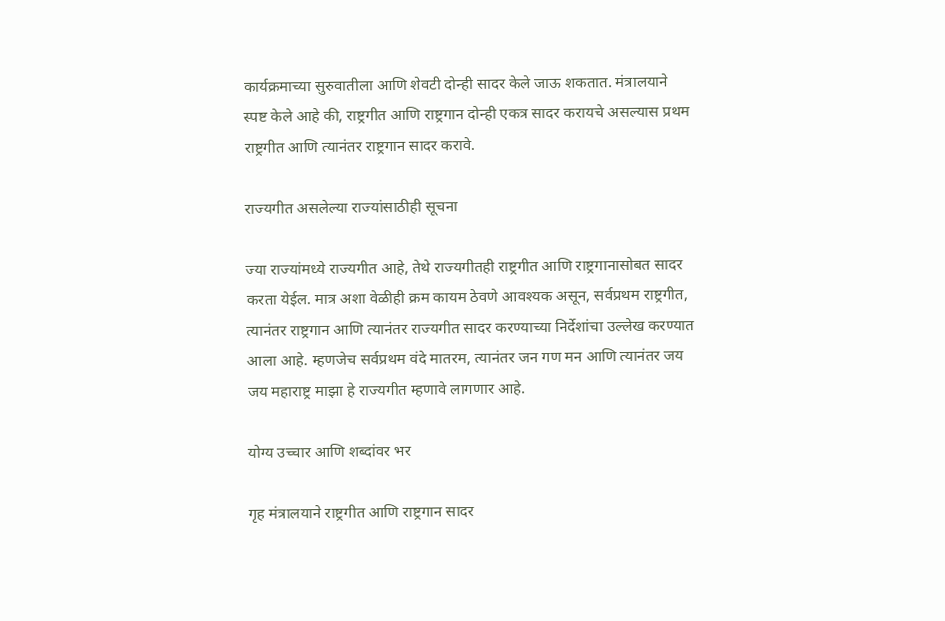कार्यक्रमाच्या सुरुवातीला आणि शेवटी दोन्ही सादर केले जाऊ शकतात. मंत्रालयाने स्पष्ट केले आहे की, राष्ट्रगीत आणि राष्ट्रगान दोन्ही एकत्र सादर करायचे असल्यास प्रथम राष्ट्रगीत आणि त्यानंतर राष्ट्रगान सादर करावे.

राज्यगीत असलेल्या राज्यांसाठीही सूचना

ज्या राज्यांमध्ये राज्यगीत आहे, तेथे राज्यगीतही राष्ट्रगीत आणि राष्ट्रगानासोबत सादर करता येईल. मात्र अशा वेळीही क्रम कायम ठेवणे आवश्यक असून, सर्वप्रथम राष्ट्रगीत, त्यानंतर राष्ट्रगान आणि त्यानंतर राज्यगीत सादर करण्याच्या निर्देशांचा उल्लेख करण्यात आला आहे. म्हणजेच सर्वप्रथम वंदे मातरम, त्यानंतर जन गण मन आणि त्यानंतर जय जय महाराष्ट्र माझा हे राज्यगीत म्हणावे लागणार आहे.

योग्य उच्चार आणि शब्दांवर भर

गृह मंत्रालयाने राष्ट्रगीत आणि राष्ट्रगान सादर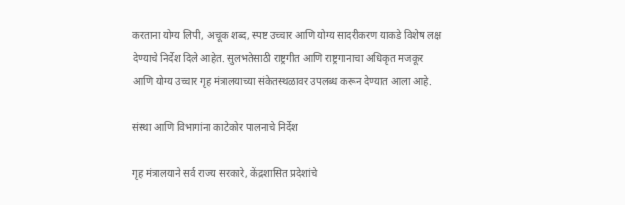करताना योग्य लिपी, अचूक शब्द, स्पष्ट उच्चार आणि योग्य सादरीकरण याकडे विशेष लक्ष देण्याचे निर्देश दिले आहेत. सुलभतेसाठी राष्ट्रगीत आणि राष्ट्रगानाचा अधिकृत मजकूर आणि योग्य उच्चार गृह मंत्रालयाच्या संकेतस्थळावर उपलब्ध करून देण्यात आला आहे.

संस्था आणि विभागांना काटेकोर पालनाचे निर्देश

गृह मंत्रालयाने सर्व राज्य सरकारे, केंद्रशासित प्रदेशांचे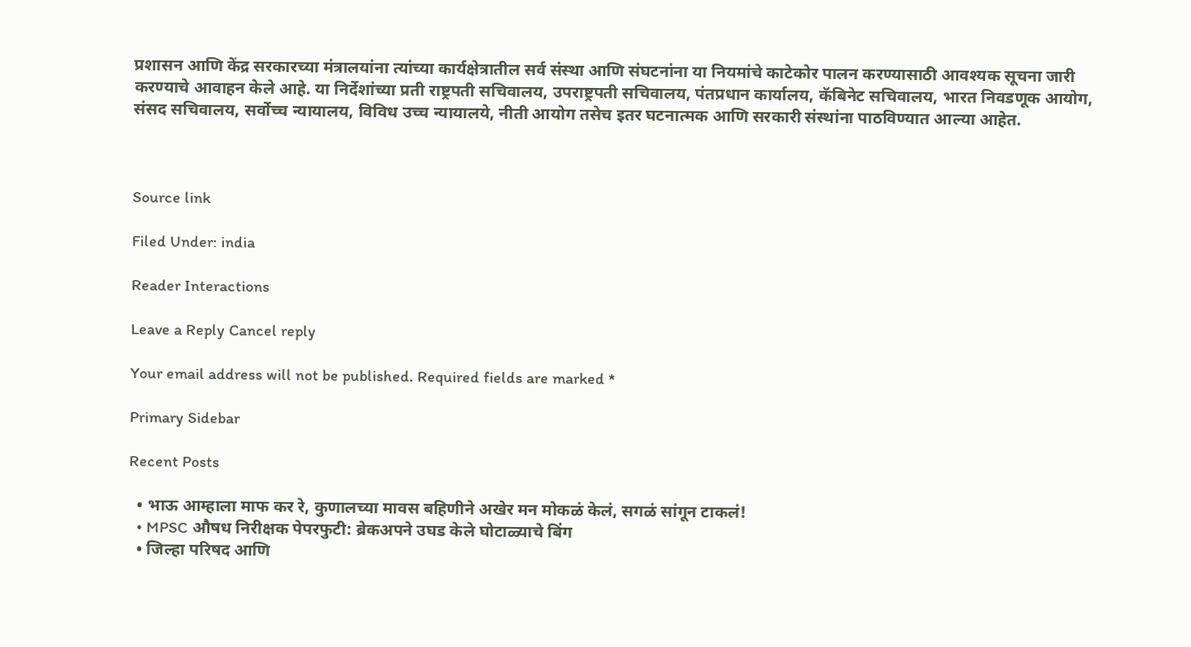प्रशासन आणि केंद्र सरकारच्या मंत्रालयांना त्यांच्या कार्यक्षेत्रातील सर्व संस्था आणि संघटनांना या नियमांचे काटेकोर पालन करण्यासाठी आवश्यक सूचना जारी करण्याचे आवाहन केले आहे. या निर्देशांच्या प्रती राष्ट्रपती सचिवालय, उपराष्ट्रपती सचिवालय, पंतप्रधान कार्यालय, कॅबिनेट सचिवालय, भारत निवडणूक आयोग, संसद सचिवालय, सर्वोच्च न्यायालय, विविध उच्च न्यायालये, नीती आयोग तसेच इतर घटनात्मक आणि सरकारी संस्थांना पाठविण्यात आल्या आहेत.



Source link

Filed Under: india

Reader Interactions

Leave a Reply Cancel reply

Your email address will not be published. Required fields are marked *

Primary Sidebar

Recent Posts

  • भाऊ आम्हाला माफ कर रे, कुणालच्या मावस बहिणीने अखेर मन मोकळं केलं, सगळं सांगून टाकलं!
  • MPSC औषध निरीक्षक पेपरफुटी: ब्रेकअपने उघड केले घोटाळ्याचे बिंग
  • जिल्हा परिषद आणि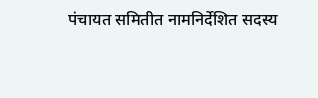पंचायत समितीत नामनिर्देशित सदस्य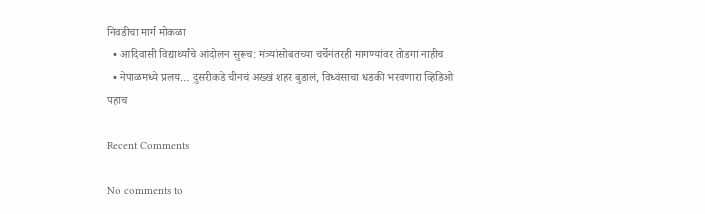निवडीचा मार्ग मोकळा
  • आदिवासी विद्यार्थ्यांचे आंदोलन सुरूच: मंत्र्यांसोबतच्या चर्चेनंतरही मागण्यांवर तोडगा नाहीच
  • नेपाळमध्ये प्रलय… दुसरीकडे चीनचं अख्खं शहर बुडालं, विध्वंसाचा धडकी भरवणारा व्हिडिओ पहाच

Recent Comments

No comments to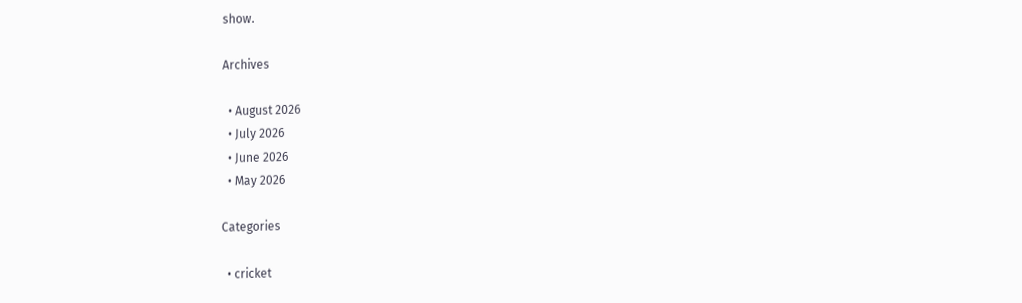show.

Archives

  • August 2026
  • July 2026
  • June 2026
  • May 2026

Categories

  • cricket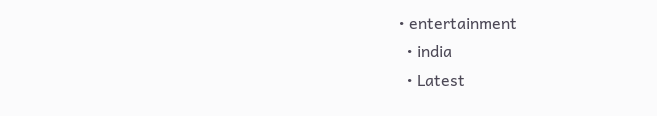• entertainment
  • india
  • Latest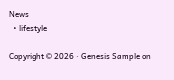News
  • lifestyle

Copyright © 2026 · Genesis Sample on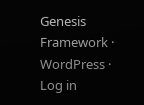Genesis Framework · WordPress · Log in